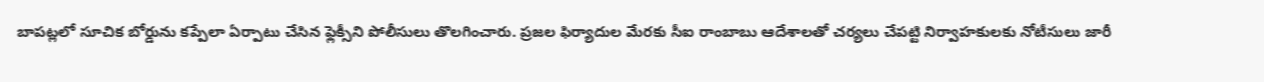బాపట్లలో సూచిక బోర్డును కప్పేలా ఏర్పాటు చేసిన ఫ్లెక్సీని పోలీసులు తొలగించారు. ప్రజల ఫిర్యాదుల మేరకు సీఐ రాంబాబు ఆదేశాలతో చర్యలు చేపట్టి నిర్వాహకులకు నోటీసులు జారీ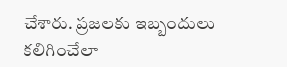చేశారు. ప్రజలకు ఇబ్బందులు కలిగించేలా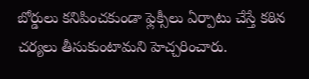బోర్డులు కనిపించకుండా ఫ్లెక్సీలు ఏర్పాటు చేస్తే కఠిన చర్యలు తీసుకుంటామని హెచ్చరించారు.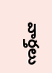వార్తలు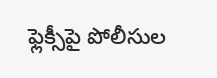ఫ్లెక్సీపై పోలీసుల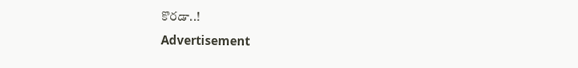కొరడా..!
Advertisement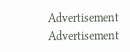Advertisement
Advertisement